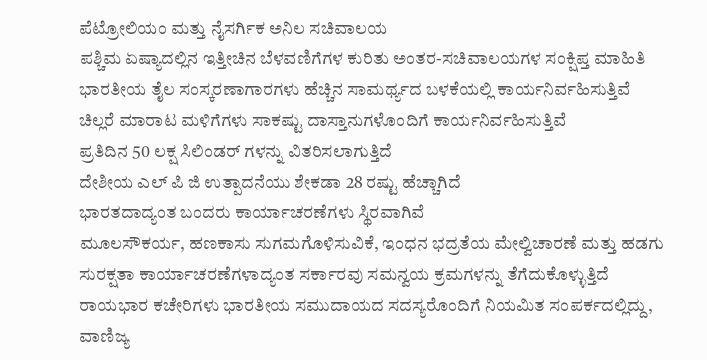ಪೆಟ್ರೋಲಿಯಂ ಮತ್ತು ನೈಸರ್ಗಿಕ ಅನಿಲ ಸಚಿವಾಲಯ
ಪಶ್ಚಿಮ ಏಷ್ಯಾದಲ್ಲಿನ ಇತ್ತೀಚಿನ ಬೆಳವಣಿಗೆಗಳ ಕುರಿತು ಅಂತರ-ಸಚಿವಾಲಯಗಳ ಸಂಕ್ಷಿಪ್ತ ಮಾಹಿತಿ
ಭಾರತೀಯ ತೈಲ ಸಂಸ್ಕರಣಾಗಾರಗಳು ಹೆಚ್ಚಿನ ಸಾಮರ್ಥ್ಯದ ಬಳಕೆಯಲ್ಲಿ ಕಾರ್ಯನಿರ್ವಹಿಸುತ್ತಿವೆ
ಚಿಲ್ಲರೆ ಮಾರಾಟ ಮಳಿಗೆಗಳು ಸಾಕಷ್ಟು ದಾಸ್ತಾನುಗಳೊಂದಿಗೆ ಕಾರ್ಯನಿರ್ವಹಿಸುತ್ತಿವೆ
ಪ್ರತಿದಿನ 50 ಲಕ್ಷ ಸಿಲಿಂಡರ್ ಗಳನ್ನು ವಿತರಿಸಲಾಗುತ್ತಿದೆ
ದೇಶೀಯ ಎಲ್ ಪಿ ಜಿ ಉತ್ಪಾದನೆಯು ಶೇಕಡಾ 28 ರಷ್ಟು ಹೆಚ್ಚಾಗಿದೆ
ಭಾರತದಾದ್ಯಂತ ಬಂದರು ಕಾರ್ಯಾಚರಣೆಗಳು ಸ್ಥಿರವಾಗಿವೆ
ಮೂಲಸೌಕರ್ಯ, ಹಣಕಾಸು ಸುಗಮಗೊಳಿಸುವಿಕೆ, ಇಂಧನ ಭದ್ರತೆಯ ಮೇಲ್ವಿಚಾರಣೆ ಮತ್ತು ಹಡಗು ಸುರಕ್ಷತಾ ಕಾರ್ಯಾಚರಣೆಗಳಾದ್ಯಂತ ಸರ್ಕಾರವು ಸಮನ್ವಯ ಕ್ರಮಗಳನ್ನು ತೆಗೆದುಕೊಳ್ಳುತ್ತಿದೆ
ರಾಯಭಾರ ಕಚೇರಿಗಳು ಭಾರತೀಯ ಸಮುದಾಯದ ಸದಸ್ಯರೊಂದಿಗೆ ನಿಯಮಿತ ಸಂಪರ್ಕದಲ್ಲಿದ್ದು, ವಾಣಿಜ್ಯ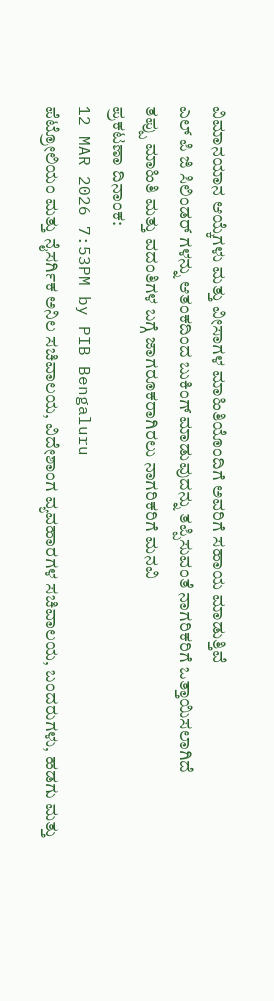ವಿಮಾನಯಾನ ಆಯ್ಕೆಗಳು ಮತ್ತು ವೀಸಾಗಳ ಮಾಹಿತಿಯೊಂದಿಗೆ ಅವರಿಗೆ ಸಹಾಯ ಮಾಡುತ್ತಿವೆ
ಎಲ್ ಪಿ ಜಿ ಸಿಲಿಂಡರ್ ಗಳನ್ನು ಆತಂಕದಿಂದ ಬುಕಿಂಗ್ ಮಾಡುವುದನ್ನು ತಪ್ಪಿಸುವಂತೆ ನಾಗರಿಕರಿಗೆ ಒತ್ತಾಯಿಸಲಾಗಿದೆ
ತಪ್ಪು ಮಾಹಿತಿ ಮತ್ತು ವದಂತಿಗಳ ಬಗ್ಗೆ ಜಾಗರೂಕರಾಗಿರಲು ನಾಗರಿಕರಿಗೆ ಮನವಿ
ಪ್ರಕಟಣಾ ದಿನಾಂಕ:
12 MAR 2026 7:53PM by PIB Bengaluru
ಪೆಟ್ರೋಲಿಯಂ ಮತ್ತು ನೈಸರ್ಗಿಕ ಅನಿಲ ಸಚಿವಾಲಯ, ವಿದೇಶಾಂಗ ವ್ಯವಹಾರಗಳ ಸಚಿವಾಲಯ, ಬಂದರುಗಳು, ಹಡಗು ಮತ್ತು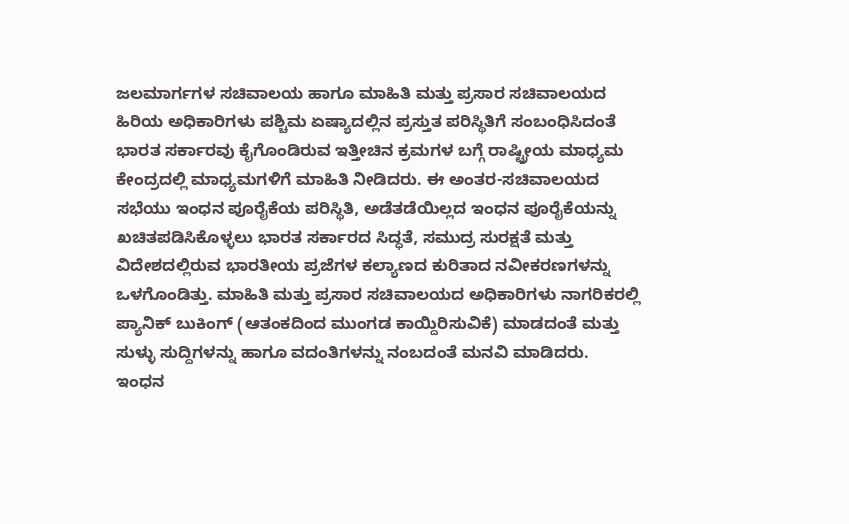ಜಲಮಾರ್ಗಗಳ ಸಚಿವಾಲಯ ಹಾಗೂ ಮಾಹಿತಿ ಮತ್ತು ಪ್ರಸಾರ ಸಚಿವಾಲಯದ ಹಿರಿಯ ಅಧಿಕಾರಿಗಳು ಪಶ್ಚಿಮ ಏಷ್ಯಾದಲ್ಲಿನ ಪ್ರಸ್ತುತ ಪರಿಸ್ಥಿತಿಗೆ ಸಂಬಂಧಿಸಿದಂತೆ ಭಾರತ ಸರ್ಕಾರವು ಕೈಗೊಂಡಿರುವ ಇತ್ತೀಚಿನ ಕ್ರಮಗಳ ಬಗ್ಗೆ ರಾಷ್ಟ್ರೀಯ ಮಾಧ್ಯಮ ಕೇಂದ್ರದಲ್ಲಿ ಮಾಧ್ಯಮಗಳಿಗೆ ಮಾಹಿತಿ ನೀಡಿದರು. ಈ ಅಂತರ-ಸಚಿವಾಲಯದ ಸಭೆಯು ಇಂಧನ ಪೂರೈಕೆಯ ಪರಿಸ್ಥಿತಿ, ಅಡೆತಡೆಯಿಲ್ಲದ ಇಂಧನ ಪೂರೈಕೆಯನ್ನು ಖಚಿತಪಡಿಸಿಕೊಳ್ಳಲು ಭಾರತ ಸರ್ಕಾರದ ಸಿದ್ಧತೆ, ಸಮುದ್ರ ಸುರಕ್ಷತೆ ಮತ್ತು ವಿದೇಶದಲ್ಲಿರುವ ಭಾರತೀಯ ಪ್ರಜೆಗಳ ಕಲ್ಯಾಣದ ಕುರಿತಾದ ನವೀಕರಣಗಳನ್ನು ಒಳಗೊಂಡಿತ್ತು. ಮಾಹಿತಿ ಮತ್ತು ಪ್ರಸಾರ ಸಚಿವಾಲಯದ ಅಧಿಕಾರಿಗಳು ನಾಗರಿಕರಲ್ಲಿ ಪ್ಯಾನಿಕ್ ಬುಕಿಂಗ್ (ಆತಂಕದಿಂದ ಮುಂಗಡ ಕಾಯ್ದಿರಿಸುವಿಕೆ) ಮಾಡದಂತೆ ಮತ್ತು ಸುಳ್ಳು ಸುದ್ದಿಗಳನ್ನು ಹಾಗೂ ವದಂತಿಗಳನ್ನು ನಂಬದಂತೆ ಮನವಿ ಮಾಡಿದರು.
ಇಂಧನ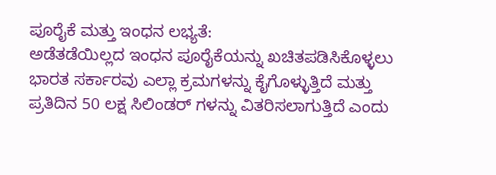ಪೂರೈಕೆ ಮತ್ತು ಇಂಧನ ಲಭ್ಯತೆ:
ಅಡೆತಡೆಯಿಲ್ಲದ ಇಂಧನ ಪೂರೈಕೆಯನ್ನು ಖಚಿತಪಡಿಸಿಕೊಳ್ಳಲು ಭಾರತ ಸರ್ಕಾರವು ಎಲ್ಲಾ ಕ್ರಮಗಳನ್ನು ಕೈಗೊಳ್ಳುತ್ತಿದೆ ಮತ್ತು ಪ್ರತಿದಿನ 50 ಲಕ್ಷ ಸಿಲಿಂಡರ್ ಗಳನ್ನು ವಿತರಿಸಲಾಗುತ್ತಿದೆ ಎಂದು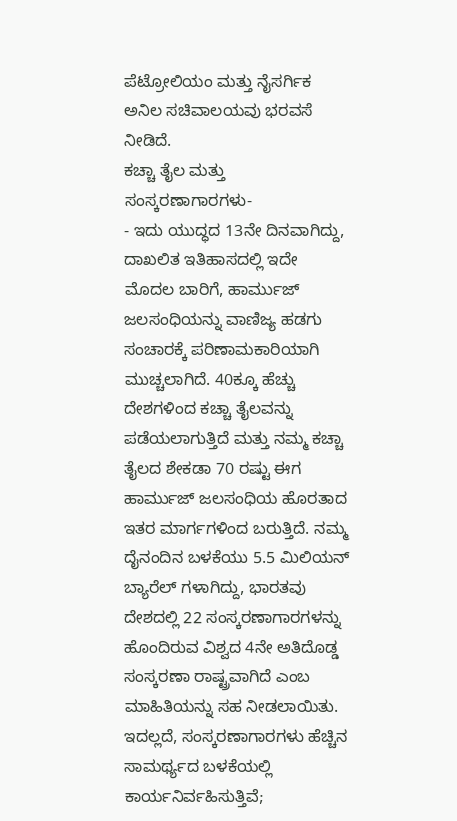ಪೆಟ್ರೋಲಿಯಂ ಮತ್ತು ನೈಸರ್ಗಿಕ ಅನಿಲ ಸಚಿವಾಲಯವು ಭರವಸೆ ನೀಡಿದೆ.
ಕಚ್ಚಾ ತೈಲ ಮತ್ತು ಸಂಸ್ಕರಣಾಗಾರಗಳು-
- ಇದು ಯುದ್ಧದ 13ನೇ ದಿನವಾಗಿದ್ದು, ದಾಖಲಿತ ಇತಿಹಾಸದಲ್ಲಿ ಇದೇ ಮೊದಲ ಬಾರಿಗೆ, ಹಾರ್ಮುಜ್ ಜಲಸಂಧಿಯನ್ನು ವಾಣಿಜ್ಯ ಹಡಗು ಸಂಚಾರಕ್ಕೆ ಪರಿಣಾಮಕಾರಿಯಾಗಿ ಮುಚ್ಚಲಾಗಿದೆ. 40ಕ್ಕೂ ಹೆಚ್ಚು ದೇಶಗಳಿಂದ ಕಚ್ಚಾ ತೈಲವನ್ನು ಪಡೆಯಲಾಗುತ್ತಿದೆ ಮತ್ತು ನಮ್ಮ ಕಚ್ಚಾ ತೈಲದ ಶೇಕಡಾ 70 ರಷ್ಟು ಈಗ ಹಾರ್ಮುಜ್ ಜಲಸಂಧಿಯ ಹೊರತಾದ ಇತರ ಮಾರ್ಗಗಳಿಂದ ಬರುತ್ತಿದೆ. ನಮ್ಮ ದೈನಂದಿನ ಬಳಕೆಯು 5.5 ಮಿಲಿಯನ್ ಬ್ಯಾರೆಲ್ ಗಳಾಗಿದ್ದು, ಭಾರತವು ದೇಶದಲ್ಲಿ 22 ಸಂಸ್ಕರಣಾಗಾರಗಳನ್ನು ಹೊಂದಿರುವ ವಿಶ್ವದ 4ನೇ ಅತಿದೊಡ್ಡ ಸಂಸ್ಕರಣಾ ರಾಷ್ಟ್ರವಾಗಿದೆ ಎಂಬ ಮಾಹಿತಿಯನ್ನು ಸಹ ನೀಡಲಾಯಿತು. ಇದಲ್ಲದೆ, ಸಂಸ್ಕರಣಾಗಾರಗಳು ಹೆಚ್ಚಿನ ಸಾಮರ್ಥ್ಯದ ಬಳಕೆಯಲ್ಲಿ ಕಾರ್ಯನಿರ್ವಹಿಸುತ್ತಿವೆ;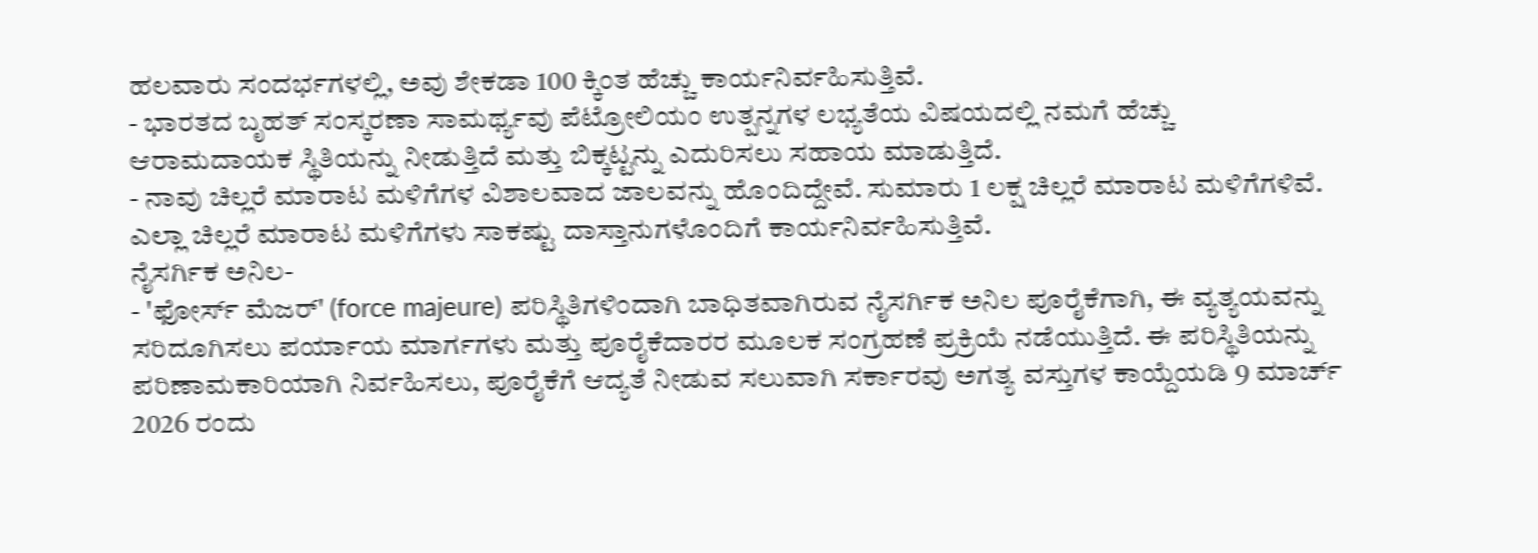ಹಲವಾರು ಸಂದರ್ಭಗಳಲ್ಲಿ, ಅವು ಶೇಕಡಾ 100 ಕ್ಕಿಂತ ಹೆಚ್ಚು ಕಾರ್ಯನಿರ್ವಹಿಸುತ್ತಿವೆ.
- ಭಾರತದ ಬೃಹತ್ ಸಂಸ್ಕರಣಾ ಸಾಮರ್ಥ್ಯವು ಪೆಟ್ರೋಲಿಯಂ ಉತ್ಪನ್ನಗಳ ಲಭ್ಯತೆಯ ವಿಷಯದಲ್ಲಿ ನಮಗೆ ಹೆಚ್ಚು ಆರಾಮದಾಯಕ ಸ್ಥಿತಿಯನ್ನು ನೀಡುತ್ತಿದೆ ಮತ್ತು ಬಿಕ್ಕಟ್ಟನ್ನು ಎದುರಿಸಲು ಸಹಾಯ ಮಾಡುತ್ತಿದೆ.
- ನಾವು ಚಿಲ್ಲರೆ ಮಾರಾಟ ಮಳಿಗೆಗಳ ವಿಶಾಲವಾದ ಜಾಲವನ್ನು ಹೊಂದಿದ್ದೇವೆ. ಸುಮಾರು 1 ಲಕ್ಷ ಚಿಲ್ಲರೆ ಮಾರಾಟ ಮಳಿಗೆಗಳಿವೆ. ಎಲ್ಲಾ ಚಿಲ್ಲರೆ ಮಾರಾಟ ಮಳಿಗೆಗಳು ಸಾಕಷ್ಟು ದಾಸ್ತಾನುಗಳೊಂದಿಗೆ ಕಾರ್ಯನಿರ್ವಹಿಸುತ್ತಿವೆ.
ನೈಸರ್ಗಿಕ ಅನಿಲ-
- 'ಫೋರ್ಸ್ ಮೆಜರ್' (force majeure) ಪರಿಸ್ಥಿತಿಗಳಿಂದಾಗಿ ಬಾಧಿತವಾಗಿರುವ ನೈಸರ್ಗಿಕ ಅನಿಲ ಪೂರೈಕೆಗಾಗಿ, ಈ ವ್ಯತ್ಯಯವನ್ನು ಸರಿದೂಗಿಸಲು ಪರ್ಯಾಯ ಮಾರ್ಗಗಳು ಮತ್ತು ಪೂರೈಕೆದಾರರ ಮೂಲಕ ಸಂಗ್ರಹಣೆ ಪ್ರಕ್ರಿಯೆ ನಡೆಯುತ್ತಿದೆ. ಈ ಪರಿಸ್ಥಿತಿಯನ್ನು ಪರಿಣಾಮಕಾರಿಯಾಗಿ ನಿರ್ವಹಿಸಲು, ಪೂರೈಕೆಗೆ ಆದ್ಯತೆ ನೀಡುವ ಸಲುವಾಗಿ ಸರ್ಕಾರವು ಅಗತ್ಯ ವಸ್ತುಗಳ ಕಾಯ್ದೆಯಡಿ 9 ಮಾರ್ಚ್ 2026 ರಂದು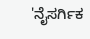'ನೈಸರ್ಗಿಕ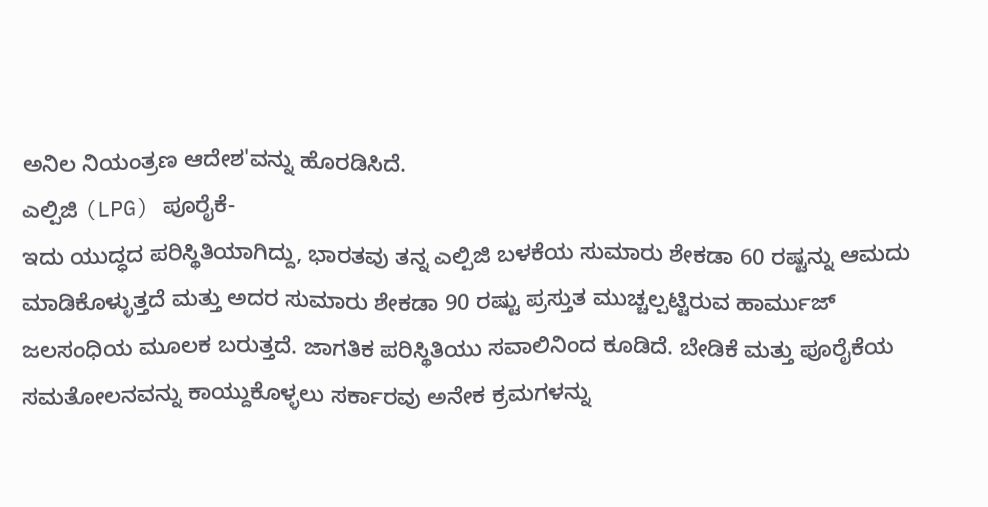ಅನಿಲ ನಿಯಂತ್ರಣ ಆದೇಶ'ವನ್ನು ಹೊರಡಿಸಿದೆ.
ಎಲ್ಪಿಜಿ (LPG) ಪೂರೈಕೆ-
ಇದು ಯುದ್ಧದ ಪರಿಸ್ಥಿತಿಯಾಗಿದ್ದು, ಭಾರತವು ತನ್ನ ಎಲ್ಪಿಜಿ ಬಳಕೆಯ ಸುಮಾರು ಶೇಕಡಾ 60 ರಷ್ಟನ್ನು ಆಮದು ಮಾಡಿಕೊಳ್ಳುತ್ತದೆ ಮತ್ತು ಅದರ ಸುಮಾರು ಶೇಕಡಾ 90 ರಷ್ಟು ಪ್ರಸ್ತುತ ಮುಚ್ಚಲ್ಪಟ್ಟಿರುವ ಹಾರ್ಮುಜ್ ಜಲಸಂಧಿಯ ಮೂಲಕ ಬರುತ್ತದೆ. ಜಾಗತಿಕ ಪರಿಸ್ಥಿತಿಯು ಸವಾಲಿನಿಂದ ಕೂಡಿದೆ. ಬೇಡಿಕೆ ಮತ್ತು ಪೂರೈಕೆಯ ಸಮತೋಲನವನ್ನು ಕಾಯ್ದುಕೊಳ್ಳಲು ಸರ್ಕಾರವು ಅನೇಕ ಕ್ರಮಗಳನ್ನು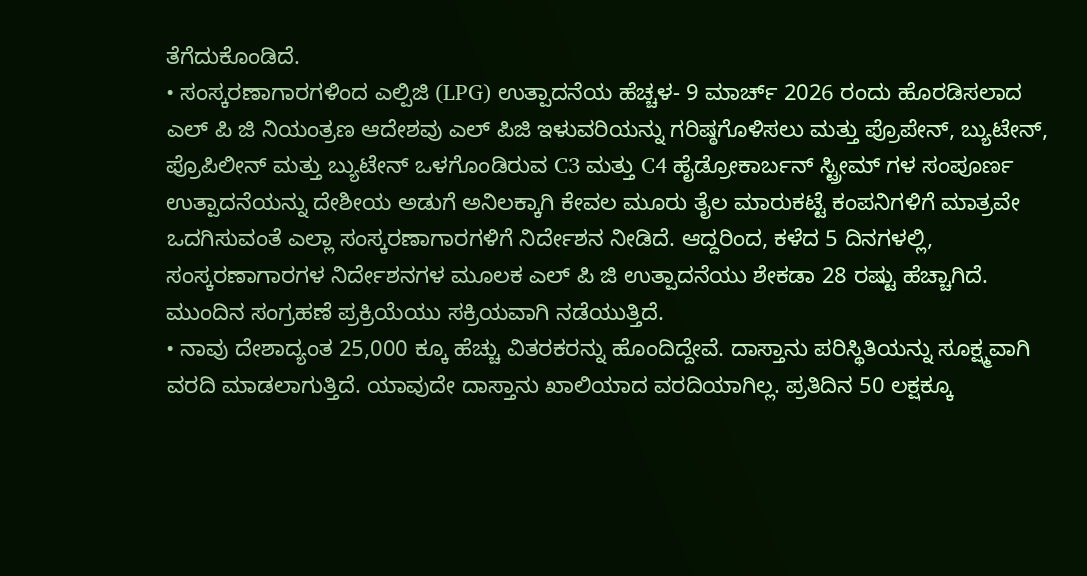ತೆಗೆದುಕೊಂಡಿದೆ.
• ಸಂಸ್ಕರಣಾಗಾರಗಳಿಂದ ಎಲ್ಪಿಜಿ (LPG) ಉತ್ಪಾದನೆಯ ಹೆಚ್ಚಳ- 9 ಮಾರ್ಚ್ 2026 ರಂದು ಹೊರಡಿಸಲಾದ ಎಲ್ ಪಿ ಜಿ ನಿಯಂತ್ರಣ ಆದೇಶವು ಎಲ್ ಪಿಜಿ ಇಳುವರಿಯನ್ನು ಗರಿಷ್ಠಗೊಳಿಸಲು ಮತ್ತು ಪ್ರೊಪೇನ್, ಬ್ಯುಟೇನ್, ಪ್ರೊಪಿಲೀನ್ ಮತ್ತು ಬ್ಯುಟೇನ್ ಒಳಗೊಂಡಿರುವ C3 ಮತ್ತು C4 ಹೈಡ್ರೋಕಾರ್ಬನ್ ಸ್ಟ್ರೀಮ್ ಗಳ ಸಂಪೂರ್ಣ ಉತ್ಪಾದನೆಯನ್ನು ದೇಶೀಯ ಅಡುಗೆ ಅನಿಲಕ್ಕಾಗಿ ಕೇವಲ ಮೂರು ತೈಲ ಮಾರುಕಟ್ಟೆ ಕಂಪನಿಗಳಿಗೆ ಮಾತ್ರವೇ ಒದಗಿಸುವಂತೆ ಎಲ್ಲಾ ಸಂಸ್ಕರಣಾಗಾರಗಳಿಗೆ ನಿರ್ದೇಶನ ನೀಡಿದೆ. ಆದ್ದರಿಂದ, ಕಳೆದ 5 ದಿನಗಳಲ್ಲಿ, ಸಂಸ್ಕರಣಾಗಾರಗಳ ನಿರ್ದೇಶನಗಳ ಮೂಲಕ ಎಲ್ ಪಿ ಜಿ ಉತ್ಪಾದನೆಯು ಶೇಕಡಾ 28 ರಷ್ಟು ಹೆಚ್ಚಾಗಿದೆ. ಮುಂದಿನ ಸಂಗ್ರಹಣೆ ಪ್ರಕ್ರಿಯೆಯು ಸಕ್ರಿಯವಾಗಿ ನಡೆಯುತ್ತಿದೆ.
• ನಾವು ದೇಶಾದ್ಯಂತ 25,000 ಕ್ಕೂ ಹೆಚ್ಚು ವಿತರಕರನ್ನು ಹೊಂದಿದ್ದೇವೆ. ದಾಸ್ತಾನು ಪರಿಸ್ಥಿತಿಯನ್ನು ಸೂಕ್ಷ್ಮವಾಗಿ ವರದಿ ಮಾಡಲಾಗುತ್ತಿದೆ. ಯಾವುದೇ ದಾಸ್ತಾನು ಖಾಲಿಯಾದ ವರದಿಯಾಗಿಲ್ಲ. ಪ್ರತಿದಿನ 50 ಲಕ್ಷಕ್ಕೂ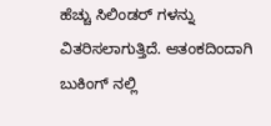ಹೆಚ್ಚು ಸಿಲಿಂಡರ್ ಗಳನ್ನು ವಿತರಿಸಲಾಗುತ್ತಿದೆ. ಆತಂಕದಿಂದಾಗಿ ಬುಕಿಂಗ್ ನಲ್ಲಿ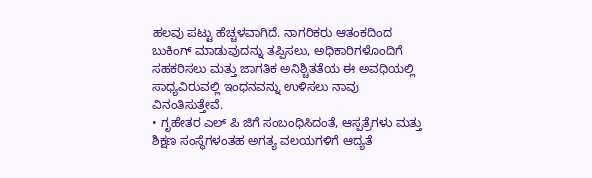ಹಲವು ಪಟ್ಟು ಹೆಚ್ಚಳವಾಗಿದೆ. ನಾಗರಿಕರು ಆತಂಕದಿಂದ ಬುಕಿಂಗ್ ಮಾಡುವುದನ್ನು ತಪ್ಪಿಸಲು, ಅಧಿಕಾರಿಗಳೊಂದಿಗೆ ಸಹಕರಿಸಲು ಮತ್ತು ಜಾಗತಿಕ ಅನಿಶ್ಚಿತತೆಯ ಈ ಅವಧಿಯಲ್ಲಿ ಸಾಧ್ಯವಿರುವಲ್ಲಿ ಇಂಧನವನ್ನು ಉಳಿಸಲು ನಾವು ವಿನಂತಿಸುತ್ತೇವೆ.
• ಗೃಹೇತರ ಎಲ್ ಪಿ ಜಿಗೆ ಸಂಬಂಧಿಸಿದಂತೆ, ಆಸ್ಪತ್ರೆಗಳು ಮತ್ತು ಶಿಕ್ಷಣ ಸಂಸ್ಥೆಗಳಂತಹ ಅಗತ್ಯ ವಲಯಗಳಿಗೆ ಆದ್ಯತೆ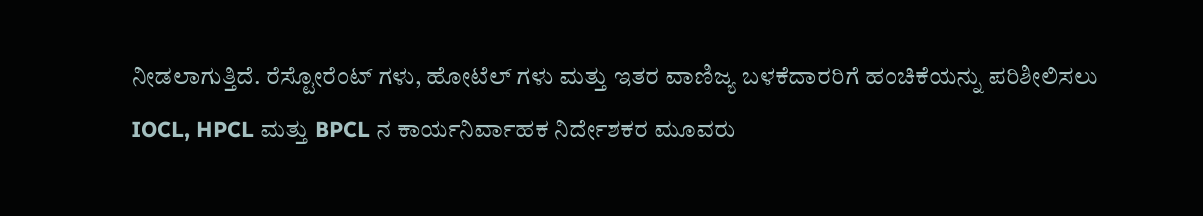ನೀಡಲಾಗುತ್ತಿದೆ. ರೆಸ್ಟೋರೆಂಟ್ ಗಳು, ಹೋಟೆಲ್ ಗಳು ಮತ್ತು ಇತರ ವಾಣಿಜ್ಯ ಬಳಕೆದಾರರಿಗೆ ಹಂಚಿಕೆಯನ್ನು ಪರಿಶೀಲಿಸಲು IOCL, HPCL ಮತ್ತು BPCL ನ ಕಾರ್ಯನಿರ್ವಾಹಕ ನಿರ್ದೇಶಕರ ಮೂವರು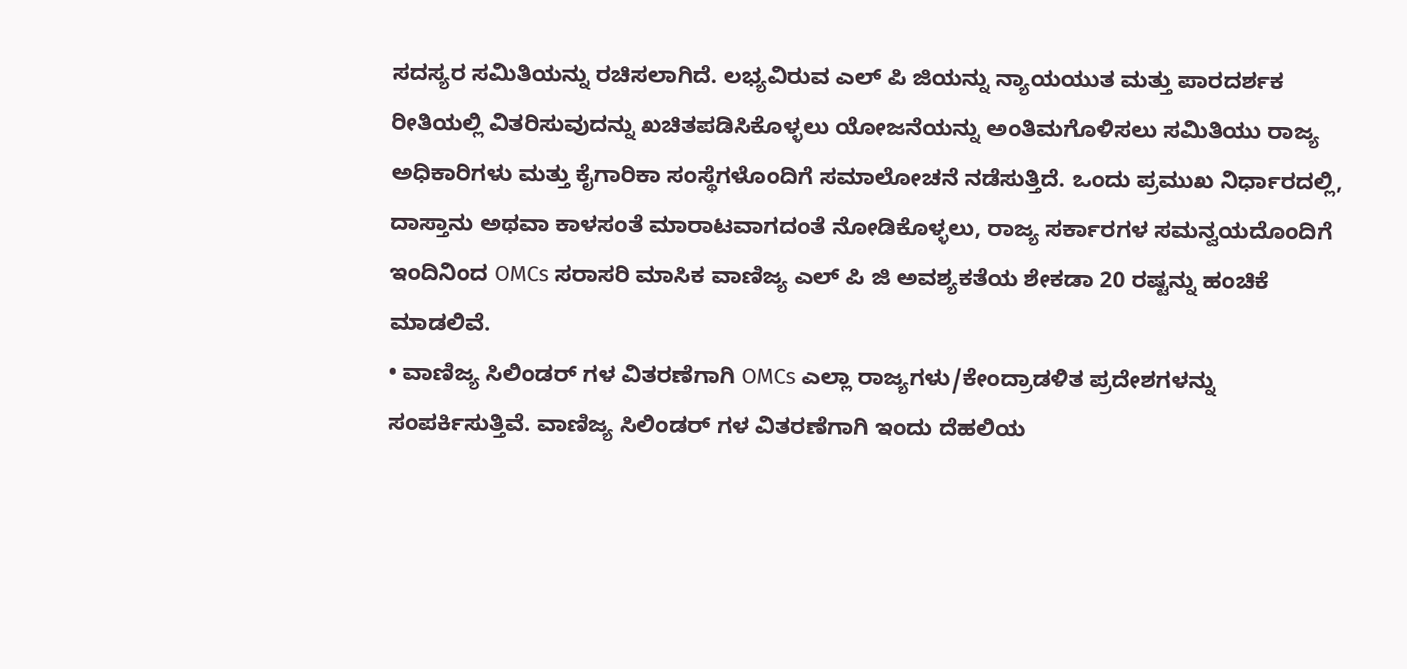ಸದಸ್ಯರ ಸಮಿತಿಯನ್ನು ರಚಿಸಲಾಗಿದೆ. ಲಭ್ಯವಿರುವ ಎಲ್ ಪಿ ಜಿಯನ್ನು ನ್ಯಾಯಯುತ ಮತ್ತು ಪಾರದರ್ಶಕ ರೀತಿಯಲ್ಲಿ ವಿತರಿಸುವುದನ್ನು ಖಚಿತಪಡಿಸಿಕೊಳ್ಳಲು ಯೋಜನೆಯನ್ನು ಅಂತಿಮಗೊಳಿಸಲು ಸಮಿತಿಯು ರಾಜ್ಯ ಅಧಿಕಾರಿಗಳು ಮತ್ತು ಕೈಗಾರಿಕಾ ಸಂಸ್ಥೆಗಳೊಂದಿಗೆ ಸಮಾಲೋಚನೆ ನಡೆಸುತ್ತಿದೆ. ಒಂದು ಪ್ರಮುಖ ನಿರ್ಧಾರದಲ್ಲಿ, ದಾಸ್ತಾನು ಅಥವಾ ಕಾಳಸಂತೆ ಮಾರಾಟವಾಗದಂತೆ ನೋಡಿಕೊಳ್ಳಲು, ರಾಜ್ಯ ಸರ್ಕಾರಗಳ ಸಮನ್ವಯದೊಂದಿಗೆ ಇಂದಿನಿಂದ OMCs ಸರಾಸರಿ ಮಾಸಿಕ ವಾಣಿಜ್ಯ ಎಲ್ ಪಿ ಜಿ ಅವಶ್ಯಕತೆಯ ಶೇಕಡಾ 20 ರಷ್ಟನ್ನು ಹಂಚಿಕೆ ಮಾಡಲಿವೆ.
• ವಾಣಿಜ್ಯ ಸಿಲಿಂಡರ್ ಗಳ ವಿತರಣೆಗಾಗಿ OMCs ಎಲ್ಲಾ ರಾಜ್ಯಗಳು/ಕೇಂದ್ರಾಡಳಿತ ಪ್ರದೇಶಗಳನ್ನು ಸಂಪರ್ಕಿಸುತ್ತಿವೆ. ವಾಣಿಜ್ಯ ಸಿಲಿಂಡರ್ ಗಳ ವಿತರಣೆಗಾಗಿ ಇಂದು ದೆಹಲಿಯ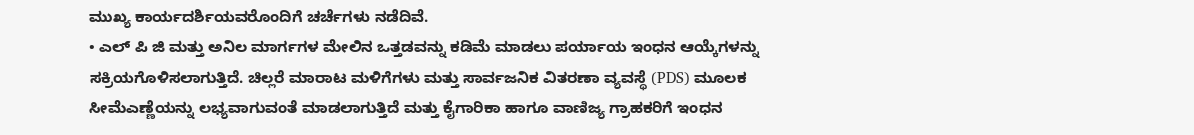ಮುಖ್ಯ ಕಾರ್ಯದರ್ಶಿಯವರೊಂದಿಗೆ ಚರ್ಚೆಗಳು ನಡೆದಿವೆ.
• ಎಲ್ ಪಿ ಜಿ ಮತ್ತು ಅನಿಲ ಮಾರ್ಗಗಳ ಮೇಲಿನ ಒತ್ತಡವನ್ನು ಕಡಿಮೆ ಮಾಡಲು ಪರ್ಯಾಯ ಇಂಧನ ಆಯ್ಕೆಗಳನ್ನು ಸಕ್ರಿಯಗೊಳಿಸಲಾಗುತ್ತಿದೆ. ಚಿಲ್ಲರೆ ಮಾರಾಟ ಮಳಿಗೆಗಳು ಮತ್ತು ಸಾರ್ವಜನಿಕ ವಿತರಣಾ ವ್ಯವಸ್ಥೆ (PDS) ಮೂಲಕ ಸೀಮೆಎಣ್ಣೆಯನ್ನು ಲಭ್ಯವಾಗುವಂತೆ ಮಾಡಲಾಗುತ್ತಿದೆ ಮತ್ತು ಕೈಗಾರಿಕಾ ಹಾಗೂ ವಾಣಿಜ್ಯ ಗ್ರಾಹಕರಿಗೆ ಇಂಧನ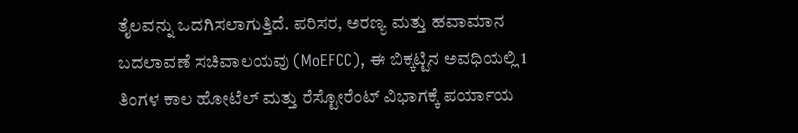ತೈಲವನ್ನು ಒದಗಿಸಲಾಗುತ್ತಿದೆ. ಪರಿಸರ, ಅರಣ್ಯ ಮತ್ತು ಹವಾಮಾನ ಬದಲಾವಣೆ ಸಚಿವಾಲಯವು (MoEFCC), ಈ ಬಿಕ್ಕಟ್ಟಿನ ಅವಧಿಯಲ್ಲಿ 1 ತಿಂಗಳ ಕಾಲ ಹೋಟೆಲ್ ಮತ್ತು ರೆಸ್ಟೋರೆಂಟ್ ವಿಭಾಗಕ್ಕೆ ಪರ್ಯಾಯ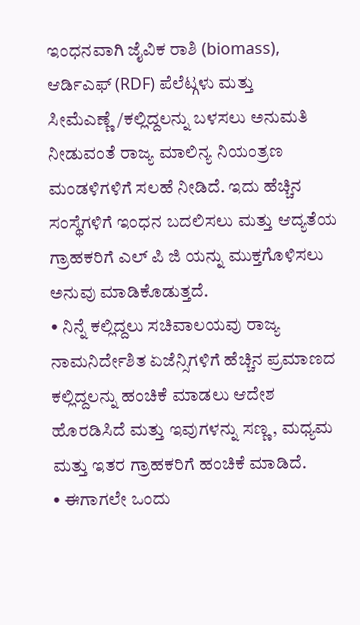ಇಂಧನವಾಗಿ ಜೈವಿಕ ರಾಶಿ (biomass), ಆರ್ಡಿಎಫ್ (RDF) ಪೆಲೆಟ್ಗಳು ಮತ್ತು ಸೀಮೆಎಣ್ಣೆ/ಕಲ್ಲಿದ್ದಲನ್ನು ಬಳಸಲು ಅನುಮತಿ ನೀಡುವಂತೆ ರಾಜ್ಯ ಮಾಲಿನ್ಯ ನಿಯಂತ್ರಣ ಮಂಡಳಿಗಳಿಗೆ ಸಲಹೆ ನೀಡಿದೆ. ಇದು ಹೆಚ್ಚಿನ ಸಂಸ್ಥೆಗಳಿಗೆ ಇಂಧನ ಬದಲಿಸಲು ಮತ್ತು ಆದ್ಯತೆಯ ಗ್ರಾಹಕರಿಗೆ ಎಲ್ ಪಿ ಜಿ ಯನ್ನು ಮುಕ್ತಗೊಳಿಸಲು ಅನುವು ಮಾಡಿಕೊಡುತ್ತದೆ.
• ನಿನ್ನೆ ಕಲ್ಲಿದ್ದಲು ಸಚಿವಾಲಯವು ರಾಜ್ಯ ನಾಮನಿರ್ದೇಶಿತ ಏಜೆನ್ಸಿಗಳಿಗೆ ಹೆಚ್ಚಿನ ಪ್ರಮಾಣದ ಕಲ್ಲಿದ್ದಲನ್ನು ಹಂಚಿಕೆ ಮಾಡಲು ಆದೇಶ ಹೊರಡಿಸಿದೆ ಮತ್ತು ಇವುಗಳನ್ನು ಸಣ್ಣ, ಮಧ್ಯಮ ಮತ್ತು ಇತರ ಗ್ರಾಹಕರಿಗೆ ಹಂಚಿಕೆ ಮಾಡಿದೆ.
• ಈಗಾಗಲೇ ಒಂದು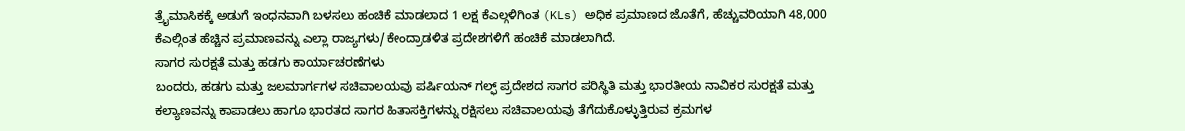ತ್ರೈಮಾಸಿಕಕ್ಕೆ ಅಡುಗೆ ಇಂಧನವಾಗಿ ಬಳಸಲು ಹಂಚಿಕೆ ಮಾಡಲಾದ 1 ಲಕ್ಷ ಕೆಎಲ್ಗಳಿಗಿಂತ (KLs) ಅಧಿಕ ಪ್ರಮಾಣದ ಜೊತೆಗೆ, ಹೆಚ್ಚುವರಿಯಾಗಿ 48,000 ಕೆಎಲ್ಗಿಂತ ಹೆಚ್ಚಿನ ಪ್ರಮಾಣವನ್ನು ಎಲ್ಲಾ ರಾಜ್ಯಗಳು/ಕೇಂದ್ರಾಡಳಿತ ಪ್ರದೇಶಗಳಿಗೆ ಹಂಚಿಕೆ ಮಾಡಲಾಗಿದೆ.
ಸಾಗರ ಸುರಕ್ಷತೆ ಮತ್ತು ಹಡಗು ಕಾರ್ಯಾಚರಣೆಗಳು
ಬಂದರು, ಹಡಗು ಮತ್ತು ಜಲಮಾರ್ಗಗಳ ಸಚಿವಾಲಯವು ಪರ್ಷಿಯನ್ ಗಲ್ಫ್ ಪ್ರದೇಶದ ಸಾಗರ ಪರಿಸ್ಥಿತಿ ಮತ್ತು ಭಾರತೀಯ ನಾವಿಕರ ಸುರಕ್ಷತೆ ಮತ್ತು ಕಲ್ಯಾಣವನ್ನು ಕಾಪಾಡಲು ಹಾಗೂ ಭಾರತದ ಸಾಗರ ಹಿತಾಸಕ್ತಿಗಳನ್ನು ರಕ್ಷಿಸಲು ಸಚಿವಾಲಯವು ತೆಗೆದುಕೊಳ್ಳುತ್ತಿರುವ ಕ್ರಮಗಳ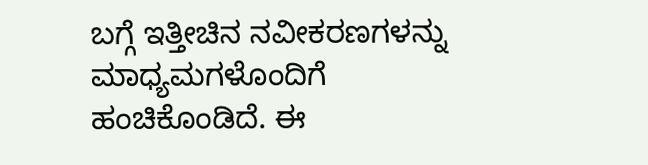ಬಗ್ಗೆ ಇತ್ತೀಚಿನ ನವೀಕರಣಗಳನ್ನು ಮಾಧ್ಯಮಗಳೊಂದಿಗೆ ಹಂಚಿಕೊಂಡಿದೆ. ಈ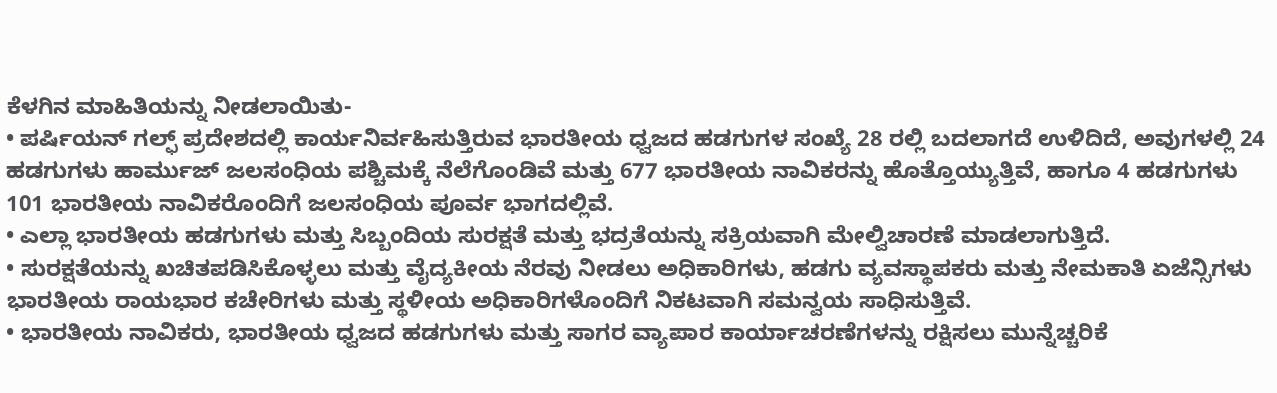ಕೆಳಗಿನ ಮಾಹಿತಿಯನ್ನು ನೀಡಲಾಯಿತು-
• ಪರ್ಷಿಯನ್ ಗಲ್ಫ್ ಪ್ರದೇಶದಲ್ಲಿ ಕಾರ್ಯನಿರ್ವಹಿಸುತ್ತಿರುವ ಭಾರತೀಯ ಧ್ವಜದ ಹಡಗುಗಳ ಸಂಖ್ಯೆ 28 ರಲ್ಲಿ ಬದಲಾಗದೆ ಉಳಿದಿದೆ, ಅವುಗಳಲ್ಲಿ 24 ಹಡಗುಗಳು ಹಾರ್ಮುಜ್ ಜಲಸಂಧಿಯ ಪಶ್ಚಿಮಕ್ಕೆ ನೆಲೆಗೊಂಡಿವೆ ಮತ್ತು 677 ಭಾರತೀಯ ನಾವಿಕರನ್ನು ಹೊತ್ತೊಯ್ಯುತ್ತಿವೆ, ಹಾಗೂ 4 ಹಡಗುಗಳು 101 ಭಾರತೀಯ ನಾವಿಕರೊಂದಿಗೆ ಜಲಸಂಧಿಯ ಪೂರ್ವ ಭಾಗದಲ್ಲಿವೆ.
• ಎಲ್ಲಾ ಭಾರತೀಯ ಹಡಗುಗಳು ಮತ್ತು ಸಿಬ್ಬಂದಿಯ ಸುರಕ್ಷತೆ ಮತ್ತು ಭದ್ರತೆಯನ್ನು ಸಕ್ರಿಯವಾಗಿ ಮೇಲ್ವಿಚಾರಣೆ ಮಾಡಲಾಗುತ್ತಿದೆ.
• ಸುರಕ್ಷತೆಯನ್ನು ಖಚಿತಪಡಿಸಿಕೊಳ್ಳಲು ಮತ್ತು ವೈದ್ಯಕೀಯ ನೆರವು ನೀಡಲು ಅಧಿಕಾರಿಗಳು, ಹಡಗು ವ್ಯವಸ್ಥಾಪಕರು ಮತ್ತು ನೇಮಕಾತಿ ಏಜೆನ್ಸಿಗಳು ಭಾರತೀಯ ರಾಯಭಾರ ಕಚೇರಿಗಳು ಮತ್ತು ಸ್ಥಳೀಯ ಅಧಿಕಾರಿಗಳೊಂದಿಗೆ ನಿಕಟವಾಗಿ ಸಮನ್ವಯ ಸಾಧಿಸುತ್ತಿವೆ.
• ಭಾರತೀಯ ನಾವಿಕರು, ಭಾರತೀಯ ಧ್ವಜದ ಹಡಗುಗಳು ಮತ್ತು ಸಾಗರ ವ್ಯಾಪಾರ ಕಾರ್ಯಾಚರಣೆಗಳನ್ನು ರಕ್ಷಿಸಲು ಮುನ್ನೆಚ್ಚರಿಕೆ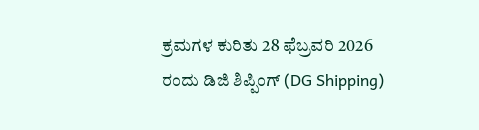ಕ್ರಮಗಳ ಕುರಿತು 28 ಫೆಬ್ರವರಿ 2026 ರಂದು ಡಿಜಿ ಶಿಪ್ಪಿಂಗ್ (DG Shipping)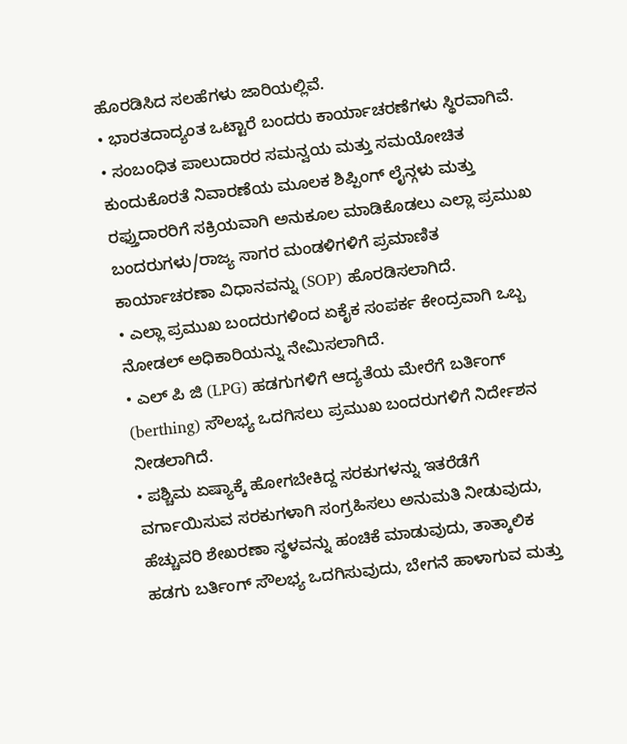ಹೊರಡಿಸಿದ ಸಲಹೆಗಳು ಜಾರಿಯಲ್ಲಿವೆ.
• ಭಾರತದಾದ್ಯಂತ ಒಟ್ಟಾರೆ ಬಂದರು ಕಾರ್ಯಾಚರಣೆಗಳು ಸ್ಥಿರವಾಗಿವೆ.
• ಸಂಬಂಧಿತ ಪಾಲುದಾರರ ಸಮನ್ವಯ ಮತ್ತು ಸಮಯೋಚಿತ ಕುಂದುಕೊರತೆ ನಿವಾರಣೆಯ ಮೂಲಕ ಶಿಪ್ಪಿಂಗ್ ಲೈನ್ಗಳು ಮತ್ತು ರಫ್ತುದಾರರಿಗೆ ಸಕ್ರಿಯವಾಗಿ ಅನುಕೂಲ ಮಾಡಿಕೊಡಲು ಎಲ್ಲಾ ಪ್ರಮುಖ ಬಂದರುಗಳು/ರಾಜ್ಯ ಸಾಗರ ಮಂಡಳಿಗಳಿಗೆ ಪ್ರಮಾಣಿತ ಕಾರ್ಯಾಚರಣಾ ವಿಧಾನವನ್ನು (SOP) ಹೊರಡಿಸಲಾಗಿದೆ.
• ಎಲ್ಲಾ ಪ್ರಮುಖ ಬಂದರುಗಳಿಂದ ಏಕೈಕ ಸಂಪರ್ಕ ಕೇಂದ್ರವಾಗಿ ಒಬ್ಬ ನೋಡಲ್ ಅಧಿಕಾರಿಯನ್ನು ನೇಮಿಸಲಾಗಿದೆ.
• ಎಲ್ ಪಿ ಜಿ (LPG) ಹಡಗುಗಳಿಗೆ ಆದ್ಯತೆಯ ಮೇರೆಗೆ ಬರ್ತಿಂಗ್ (berthing) ಸೌಲಭ್ಯ ಒದಗಿಸಲು ಪ್ರಮುಖ ಬಂದರುಗಳಿಗೆ ನಿರ್ದೇಶನ ನೀಡಲಾಗಿದೆ.
• ಪಶ್ಚಿಮ ಏಷ್ಯಾಕ್ಕೆ ಹೋಗಬೇಕಿದ್ದ ಸರಕುಗಳನ್ನು ಇತರೆಡೆಗೆ ವರ್ಗಾಯಿಸುವ ಸರಕುಗಳಾಗಿ ಸಂಗ್ರಹಿಸಲು ಅನುಮತಿ ನೀಡುವುದು, ಹೆಚ್ಚುವರಿ ಶೇಖರಣಾ ಸ್ಥಳವನ್ನು ಹಂಚಿಕೆ ಮಾಡುವುದು, ತಾತ್ಕಾಲಿಕ ಹಡಗು ಬರ್ತಿಂಗ್ ಸೌಲಭ್ಯ ಒದಗಿಸುವುದು, ಬೇಗನೆ ಹಾಳಾಗುವ ಮತ್ತು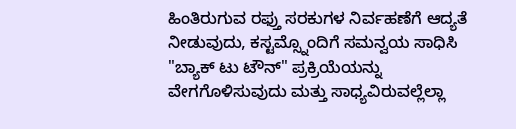ಹಿಂತಿರುಗುವ ರಫ್ತು ಸರಕುಗಳ ನಿರ್ವಹಣೆಗೆ ಆದ್ಯತೆ ನೀಡುವುದು, ಕಸ್ಟಮ್ಸ್ನೊಂದಿಗೆ ಸಮನ್ವಯ ಸಾಧಿಸಿ "ಬ್ಯಾಕ್ ಟು ಟೌನ್" ಪ್ರಕ್ರಿಯೆಯನ್ನು ವೇಗಗೊಳಿಸುವುದು ಮತ್ತು ಸಾಧ್ಯವಿರುವಲ್ಲೆಲ್ಲಾ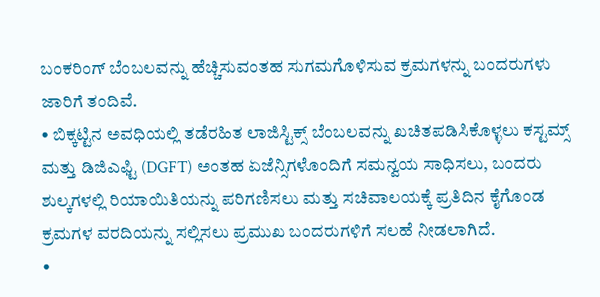ಬಂಕರಿಂಗ್ ಬೆಂಬಲವನ್ನು ಹೆಚ್ಚಿಸುವಂತಹ ಸುಗಮಗೊಳಿಸುವ ಕ್ರಮಗಳನ್ನು ಬಂದರುಗಳು ಜಾರಿಗೆ ತಂದಿವೆ.
• ಬಿಕ್ಕಟ್ಟಿನ ಅವಧಿಯಲ್ಲಿ ತಡೆರಹಿತ ಲಾಜಿಸ್ಟಿಕ್ಸ್ ಬೆಂಬಲವನ್ನು ಖಚಿತಪಡಿಸಿಕೊಳ್ಳಲು ಕಸ್ಟಮ್ಸ್ ಮತ್ತು ಡಿಜಿಎಫ್ಟಿ (DGFT) ಅಂತಹ ಏಜೆನ್ಸಿಗಳೊಂದಿಗೆ ಸಮನ್ವಯ ಸಾಧಿಸಲು, ಬಂದರು ಶುಲ್ಕಗಳಲ್ಲಿ ರಿಯಾಯಿತಿಯನ್ನು ಪರಿಗಣಿಸಲು ಮತ್ತು ಸಚಿವಾಲಯಕ್ಕೆ ಪ್ರತಿದಿನ ಕೈಗೊಂಡ ಕ್ರಮಗಳ ವರದಿಯನ್ನು ಸಲ್ಲಿಸಲು ಪ್ರಮುಖ ಬಂದರುಗಳಿಗೆ ಸಲಹೆ ನೀಡಲಾಗಿದೆ.
•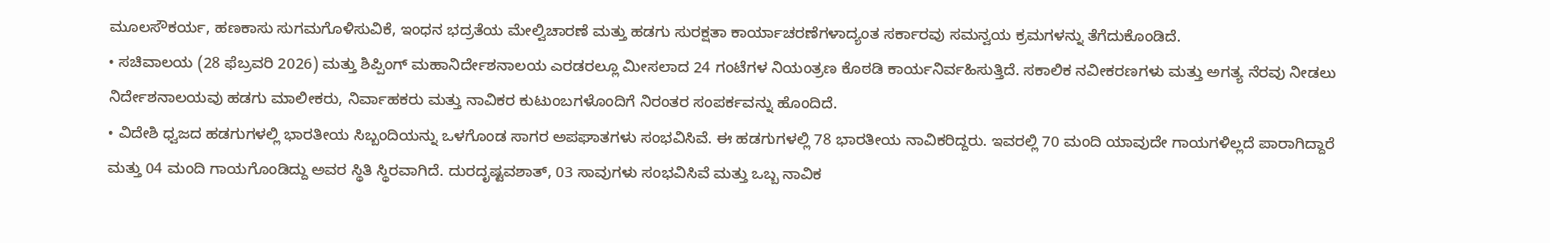ಮೂಲಸೌಕರ್ಯ, ಹಣಕಾಸು ಸುಗಮಗೊಳಿಸುವಿಕೆ, ಇಂಧನ ಭದ್ರತೆಯ ಮೇಲ್ವಿಚಾರಣೆ ಮತ್ತು ಹಡಗು ಸುರಕ್ಷತಾ ಕಾರ್ಯಾಚರಣೆಗಳಾದ್ಯಂತ ಸರ್ಕಾರವು ಸಮನ್ವಯ ಕ್ರಮಗಳನ್ನು ತೆಗೆದುಕೊಂಡಿದೆ.
• ಸಚಿವಾಲಯ (28 ಫೆಬ್ರವರಿ 2026) ಮತ್ತು ಶಿಪ್ಪಿಂಗ್ ಮಹಾನಿರ್ದೇಶನಾಲಯ ಎರಡರಲ್ಲೂ ಮೀಸಲಾದ 24 ಗಂಟೆಗಳ ನಿಯಂತ್ರಣ ಕೊಠಡಿ ಕಾರ್ಯನಿರ್ವಹಿಸುತ್ತಿದೆ. ಸಕಾಲಿಕ ನವೀಕರಣಗಳು ಮತ್ತು ಅಗತ್ಯ ನೆರವು ನೀಡಲು ನಿರ್ದೇಶನಾಲಯವು ಹಡಗು ಮಾಲೀಕರು, ನಿರ್ವಾಹಕರು ಮತ್ತು ನಾವಿಕರ ಕುಟುಂಬಗಳೊಂದಿಗೆ ನಿರಂತರ ಸಂಪರ್ಕವನ್ನು ಹೊಂದಿದೆ.
• ವಿದೇಶಿ ಧ್ವಜದ ಹಡಗುಗಳಲ್ಲಿ ಭಾರತೀಯ ಸಿಬ್ಬಂದಿಯನ್ನು ಒಳಗೊಂಡ ಸಾಗರ ಅಪಘಾತಗಳು ಸಂಭವಿಸಿವೆ. ಈ ಹಡಗುಗಳಲ್ಲಿ 78 ಭಾರತೀಯ ನಾವಿಕರಿದ್ದರು. ಇವರಲ್ಲಿ 70 ಮಂದಿ ಯಾವುದೇ ಗಾಯಗಳಿಲ್ಲದೆ ಪಾರಾಗಿದ್ದಾರೆ ಮತ್ತು 04 ಮಂದಿ ಗಾಯಗೊಂಡಿದ್ದು ಅವರ ಸ್ಥಿತಿ ಸ್ಥಿರವಾಗಿದೆ. ದುರದೃಷ್ಟವಶಾತ್, 03 ಸಾವುಗಳು ಸಂಭವಿಸಿವೆ ಮತ್ತು ಒಬ್ಬ ನಾವಿಕ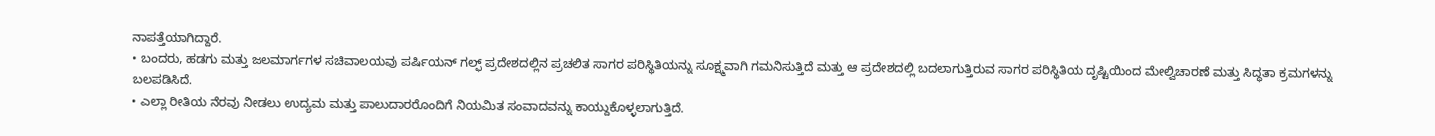ನಾಪತ್ತೆಯಾಗಿದ್ದಾರೆ.
• ಬಂದರು, ಹಡಗು ಮತ್ತು ಜಲಮಾರ್ಗಗಳ ಸಚಿವಾಲಯವು ಪರ್ಷಿಯನ್ ಗಲ್ಫ್ ಪ್ರದೇಶದಲ್ಲಿನ ಪ್ರಚಲಿತ ಸಾಗರ ಪರಿಸ್ಥಿತಿಯನ್ನು ಸೂಕ್ಷ್ಮವಾಗಿ ಗಮನಿಸುತ್ತಿದೆ ಮತ್ತು ಆ ಪ್ರದೇಶದಲ್ಲಿ ಬದಲಾಗುತ್ತಿರುವ ಸಾಗರ ಪರಿಸ್ಥಿತಿಯ ದೃಷ್ಟಿಯಿಂದ ಮೇಲ್ವಿಚಾರಣೆ ಮತ್ತು ಸಿದ್ಧತಾ ಕ್ರಮಗಳನ್ನು ಬಲಪಡಿಸಿದೆ.
• ಎಲ್ಲಾ ರೀತಿಯ ನೆರವು ನೀಡಲು ಉದ್ಯಮ ಮತ್ತು ಪಾಲುದಾರರೊಂದಿಗೆ ನಿಯಮಿತ ಸಂವಾದವನ್ನು ಕಾಯ್ದುಕೊಳ್ಳಲಾಗುತ್ತಿದೆ.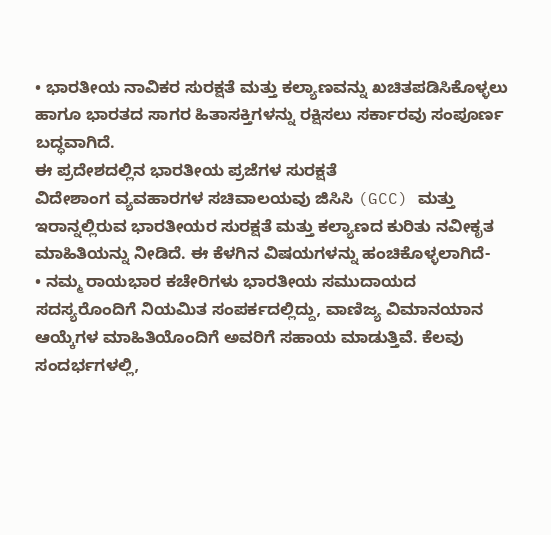• ಭಾರತೀಯ ನಾವಿಕರ ಸುರಕ್ಷತೆ ಮತ್ತು ಕಲ್ಯಾಣವನ್ನು ಖಚಿತಪಡಿಸಿಕೊಳ್ಳಲು ಹಾಗೂ ಭಾರತದ ಸಾಗರ ಹಿತಾಸಕ್ತಿಗಳನ್ನು ರಕ್ಷಿಸಲು ಸರ್ಕಾರವು ಸಂಪೂರ್ಣ ಬದ್ಧವಾಗಿದೆ.
ಈ ಪ್ರದೇಶದಲ್ಲಿನ ಭಾರತೀಯ ಪ್ರಜೆಗಳ ಸುರಕ್ಷತೆ
ವಿದೇಶಾಂಗ ವ್ಯವಹಾರಗಳ ಸಚಿವಾಲಯವು ಜಿಸಿಸಿ (GCC) ಮತ್ತು ಇರಾನ್ನಲ್ಲಿರುವ ಭಾರತೀಯರ ಸುರಕ್ಷತೆ ಮತ್ತು ಕಲ್ಯಾಣದ ಕುರಿತು ನವೀಕೃತ ಮಾಹಿತಿಯನ್ನು ನೀಡಿದೆ. ಈ ಕೆಳಗಿನ ವಿಷಯಗಳನ್ನು ಹಂಚಿಕೊಳ್ಳಲಾಗಿದೆ-
• ನಮ್ಮ ರಾಯಭಾರ ಕಚೇರಿಗಳು ಭಾರತೀಯ ಸಮುದಾಯದ ಸದಸ್ಯರೊಂದಿಗೆ ನಿಯಮಿತ ಸಂಪರ್ಕದಲ್ಲಿದ್ದು, ವಾಣಿಜ್ಯ ವಿಮಾನಯಾನ ಆಯ್ಕೆಗಳ ಮಾಹಿತಿಯೊಂದಿಗೆ ಅವರಿಗೆ ಸಹಾಯ ಮಾಡುತ್ತಿವೆ. ಕೆಲವು ಸಂದರ್ಭಗಳಲ್ಲಿ,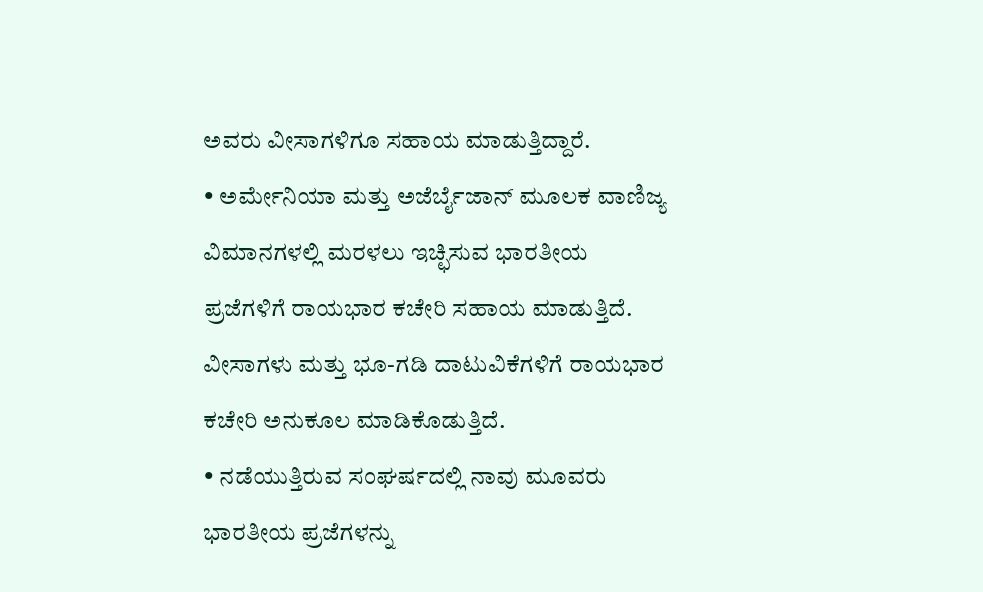ಅವರು ವೀಸಾಗಳಿಗೂ ಸಹಾಯ ಮಾಡುತ್ತಿದ್ದಾರೆ.
• ಅರ್ಮೇನಿಯಾ ಮತ್ತು ಅಜೆರ್ಬೈಜಾನ್ ಮೂಲಕ ವಾಣಿಜ್ಯ ವಿಮಾನಗಳಲ್ಲಿ ಮರಳಲು ಇಚ್ಛಿಸುವ ಭಾರತೀಯ ಪ್ರಜೆಗಳಿಗೆ ರಾಯಭಾರ ಕಚೇರಿ ಸಹಾಯ ಮಾಡುತ್ತಿದೆ. ವೀಸಾಗಳು ಮತ್ತು ಭೂ-ಗಡಿ ದಾಟುವಿಕೆಗಳಿಗೆ ರಾಯಭಾರ ಕಚೇರಿ ಅನುಕೂಲ ಮಾಡಿಕೊಡುತ್ತಿದೆ.
• ನಡೆಯುತ್ತಿರುವ ಸಂಘರ್ಷದಲ್ಲಿ ನಾವು ಮೂವರು ಭಾರತೀಯ ಪ್ರಜೆಗಳನ್ನು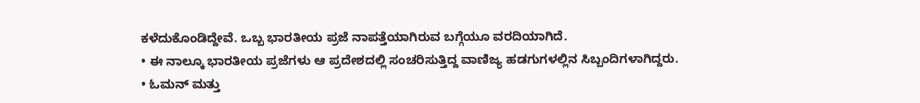ಕಳೆದುಕೊಂಡಿದ್ದೇವೆ. ಒಬ್ಬ ಭಾರತೀಯ ಪ್ರಜೆ ನಾಪತ್ತೆಯಾಗಿರುವ ಬಗ್ಗೆಯೂ ವರದಿಯಾಗಿದೆ.
• ಈ ನಾಲ್ಕೂ ಭಾರತೀಯ ಪ್ರಜೆಗಳು ಆ ಪ್ರದೇಶದಲ್ಲಿ ಸಂಚರಿಸುತ್ತಿದ್ದ ವಾಣಿಜ್ಯ ಹಡಗುಗಳಲ್ಲಿನ ಸಿಬ್ಬಂದಿಗಳಾಗಿದ್ದರು.
• ಓಮನ್ ಮತ್ತು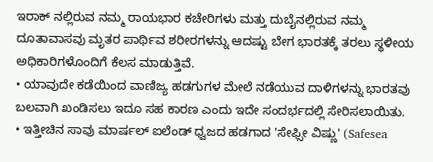ಇರಾಕ್ ನಲ್ಲಿರುವ ನಮ್ಮ ರಾಯಭಾರ ಕಚೇರಿಗಳು ಮತ್ತು ದುಬೈನಲ್ಲಿರುವ ನಮ್ಮ ದೂತಾವಾಸವು ಮೃತರ ಪಾರ್ಥಿವ ಶರೀರಗಳನ್ನು ಆದಷ್ಟು ಬೇಗ ಭಾರತಕ್ಕೆ ತರಲು ಸ್ಥಳೀಯ ಅಧಿಕಾರಿಗಳೊಂದಿಗೆ ಕೆಲಸ ಮಾಡುತ್ತಿವೆ.
• ಯಾವುದೇ ಕಡೆಯಿಂದ ವಾಣಿಜ್ಯ ಹಡಗುಗಳ ಮೇಲೆ ನಡೆಯುವ ದಾಳಿಗಳನ್ನು ಭಾರತವು ಬಲವಾಗಿ ಖಂಡಿಸಲು ಇದೂ ಸಹ ಕಾರಣ ಎಂದು ಇದೇ ಸಂದರ್ಭದಲ್ಲಿ ಸೇರಿಸಲಾಯಿತು.
• ಇತ್ತೀಚಿನ ಸಾವು ಮಾರ್ಷಲ್ ಐಲೆಂಡ್ ಧ್ವಜದ ಹಡಗಾದ 'ಸೇಫ್ಸೀ ವಿಷ್ಣು' (Safesea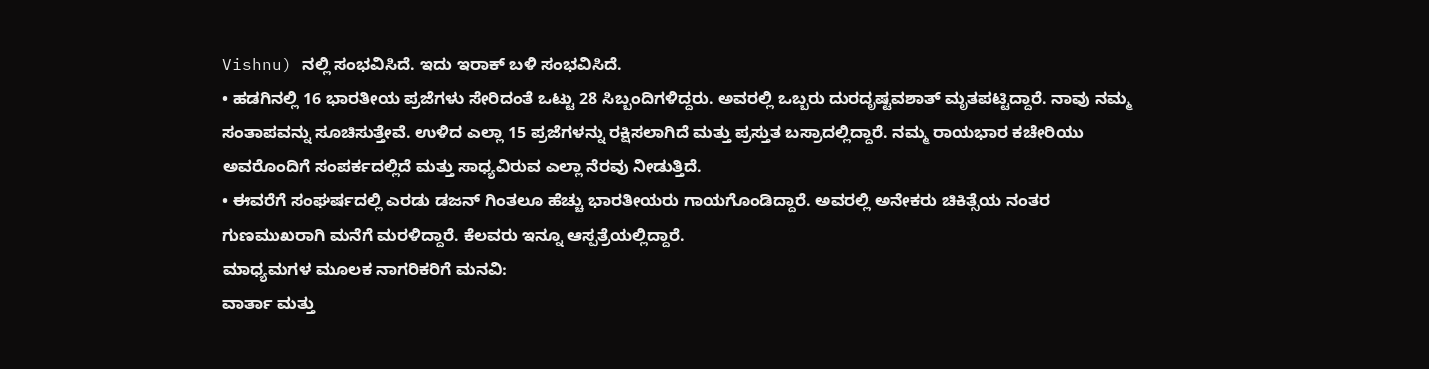Vishnu) ನಲ್ಲಿ ಸಂಭವಿಸಿದೆ. ಇದು ಇರಾಕ್ ಬಳಿ ಸಂಭವಿಸಿದೆ.
• ಹಡಗಿನಲ್ಲಿ 16 ಭಾರತೀಯ ಪ್ರಜೆಗಳು ಸೇರಿದಂತೆ ಒಟ್ಟು 28 ಸಿಬ್ಬಂದಿಗಳಿದ್ದರು. ಅವರಲ್ಲಿ ಒಬ್ಬರು ದುರದೃಷ್ಟವಶಾತ್ ಮೃತಪಟ್ಟಿದ್ದಾರೆ. ನಾವು ನಮ್ಮ ಸಂತಾಪವನ್ನು ಸೂಚಿಸುತ್ತೇವೆ. ಉಳಿದ ಎಲ್ಲಾ 15 ಪ್ರಜೆಗಳನ್ನು ರಕ್ಷಿಸಲಾಗಿದೆ ಮತ್ತು ಪ್ರಸ್ತುತ ಬಸ್ರಾದಲ್ಲಿದ್ದಾರೆ. ನಮ್ಮ ರಾಯಭಾರ ಕಚೇರಿಯು ಅವರೊಂದಿಗೆ ಸಂಪರ್ಕದಲ್ಲಿದೆ ಮತ್ತು ಸಾಧ್ಯವಿರುವ ಎಲ್ಲಾ ನೆರವು ನೀಡುತ್ತಿದೆ.
• ಈವರೆಗೆ ಸಂಘರ್ಷದಲ್ಲಿ ಎರಡು ಡಜನ್ ಗಿಂತಲೂ ಹೆಚ್ಚು ಭಾರತೀಯರು ಗಾಯಗೊಂಡಿದ್ದಾರೆ. ಅವರಲ್ಲಿ ಅನೇಕರು ಚಿಕಿತ್ಸೆಯ ನಂತರ ಗುಣಮುಖರಾಗಿ ಮನೆಗೆ ಮರಳಿದ್ದಾರೆ. ಕೆಲವರು ಇನ್ನೂ ಆಸ್ಪತ್ರೆಯಲ್ಲಿದ್ದಾರೆ.
ಮಾಧ್ಯಮಗಳ ಮೂಲಕ ನಾಗರಿಕರಿಗೆ ಮನವಿ:
ವಾರ್ತಾ ಮತ್ತು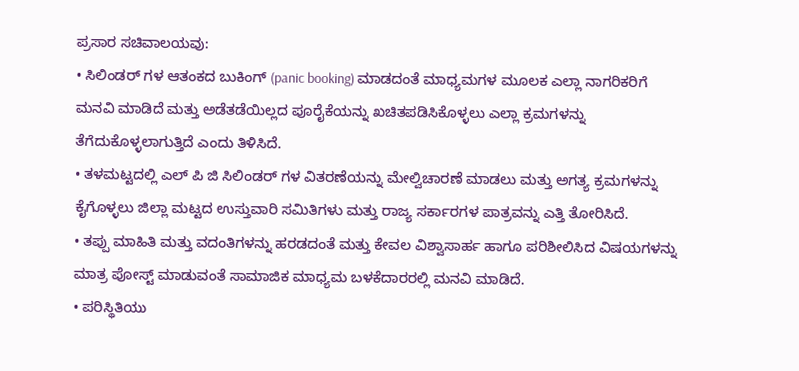ಪ್ರಸಾರ ಸಚಿವಾಲಯವು:
• ಸಿಲಿಂಡರ್ ಗಳ ಆತಂಕದ ಬುಕಿಂಗ್ (panic booking) ಮಾಡದಂತೆ ಮಾಧ್ಯಮಗಳ ಮೂಲಕ ಎಲ್ಲಾ ನಾಗರಿಕರಿಗೆ ಮನವಿ ಮಾಡಿದೆ ಮತ್ತು ಅಡೆತಡೆಯಿಲ್ಲದ ಪೂರೈಕೆಯನ್ನು ಖಚಿತಪಡಿಸಿಕೊಳ್ಳಲು ಎಲ್ಲಾ ಕ್ರಮಗಳನ್ನು ತೆಗೆದುಕೊಳ್ಳಲಾಗುತ್ತಿದೆ ಎಂದು ತಿಳಿಸಿದೆ.
• ತಳಮಟ್ಟದಲ್ಲಿ ಎಲ್ ಪಿ ಜಿ ಸಿಲಿಂಡರ್ ಗಳ ವಿತರಣೆಯನ್ನು ಮೇಲ್ವಿಚಾರಣೆ ಮಾಡಲು ಮತ್ತು ಅಗತ್ಯ ಕ್ರಮಗಳನ್ನು ಕೈಗೊಳ್ಳಲು ಜಿಲ್ಲಾ ಮಟ್ಟದ ಉಸ್ತುವಾರಿ ಸಮಿತಿಗಳು ಮತ್ತು ರಾಜ್ಯ ಸರ್ಕಾರಗಳ ಪಾತ್ರವನ್ನು ಎತ್ತಿ ತೋರಿಸಿದೆ.
• ತಪ್ಪು ಮಾಹಿತಿ ಮತ್ತು ವದಂತಿಗಳನ್ನು ಹರಡದಂತೆ ಮತ್ತು ಕೇವಲ ವಿಶ್ವಾಸಾರ್ಹ ಹಾಗೂ ಪರಿಶೀಲಿಸಿದ ವಿಷಯಗಳನ್ನು ಮಾತ್ರ ಪೋಸ್ಟ್ ಮಾಡುವಂತೆ ಸಾಮಾಜಿಕ ಮಾಧ್ಯಮ ಬಳಕೆದಾರರಲ್ಲಿ ಮನವಿ ಮಾಡಿದೆ.
• ಪರಿಸ್ಥಿತಿಯು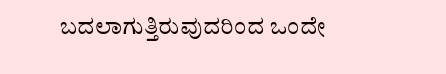ಬದಲಾಗುತ್ತಿರುವುದರಿಂದ ಒಂದೇ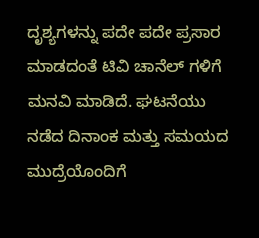ದೃಶ್ಯಗಳನ್ನು ಪದೇ ಪದೇ ಪ್ರಸಾರ ಮಾಡದಂತೆ ಟಿವಿ ಚಾನೆಲ್ ಗಳಿಗೆ ಮನವಿ ಮಾಡಿದೆ. ಘಟನೆಯು ನಡೆದ ದಿನಾಂಕ ಮತ್ತು ಸಮಯದ ಮುದ್ರೆಯೊಂದಿಗೆ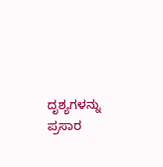ದೃಶ್ಯಗಳನ್ನು ಪ್ರಸಾರ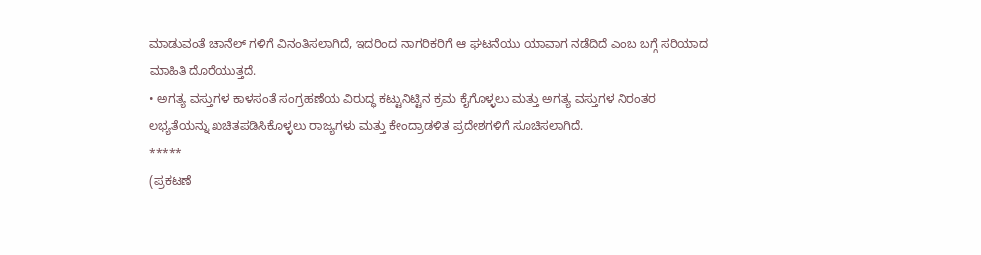ಮಾಡುವಂತೆ ಚಾನೆಲ್ ಗಳಿಗೆ ವಿನಂತಿಸಲಾಗಿದೆ, ಇದರಿಂದ ನಾಗರಿಕರಿಗೆ ಆ ಘಟನೆಯು ಯಾವಾಗ ನಡೆದಿದೆ ಎಂಬ ಬಗ್ಗೆ ಸರಿಯಾದ ಮಾಹಿತಿ ದೊರೆಯುತ್ತದೆ.
• ಅಗತ್ಯ ವಸ್ತುಗಳ ಕಾಳಸಂತೆ ಸಂಗ್ರಹಣೆಯ ವಿರುದ್ಧ ಕಟ್ಟುನಿಟ್ಟಿನ ಕ್ರಮ ಕೈಗೊಳ್ಳಲು ಮತ್ತು ಅಗತ್ಯ ವಸ್ತುಗಳ ನಿರಂತರ ಲಭ್ಯತೆಯನ್ನು ಖಚಿತಪಡಿಸಿಕೊಳ್ಳಲು ರಾಜ್ಯಗಳು ಮತ್ತು ಕೇಂದ್ರಾಡಳಿತ ಪ್ರದೇಶಗಳಿಗೆ ಸೂಚಿಸಲಾಗಿದೆ.
*****
(ಪ್ರಕಟಣೆ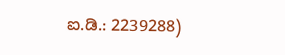ಐ.ಡಿ.: 2239288)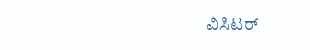ವಿಸಿಟರ್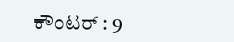ಕೌಂಟರ್ : 9